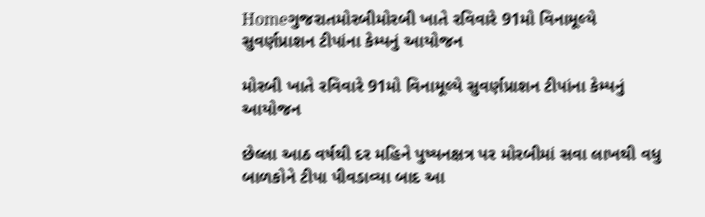Homeગુજરાતમોરબીમોરબી ખાતે રવિવારે 91મો વિનામૂલ્યે સુવર્ણપ્રાશન ટીપાંના કેમ્પનું આયોજન

મોરબી ખાતે રવિવારે 91મો વિનામૂલ્યે સુવર્ણપ્રાશન ટીપાંના કેમ્પનું આયોજન

છેલ્લા આઠ વર્ષથી દર મહિને પુષ્યનક્ષત્ર પર મોરબીમાં સવા લાખથી વધુ બાળકોને ટીપા પીવડાવ્યા બાદ આ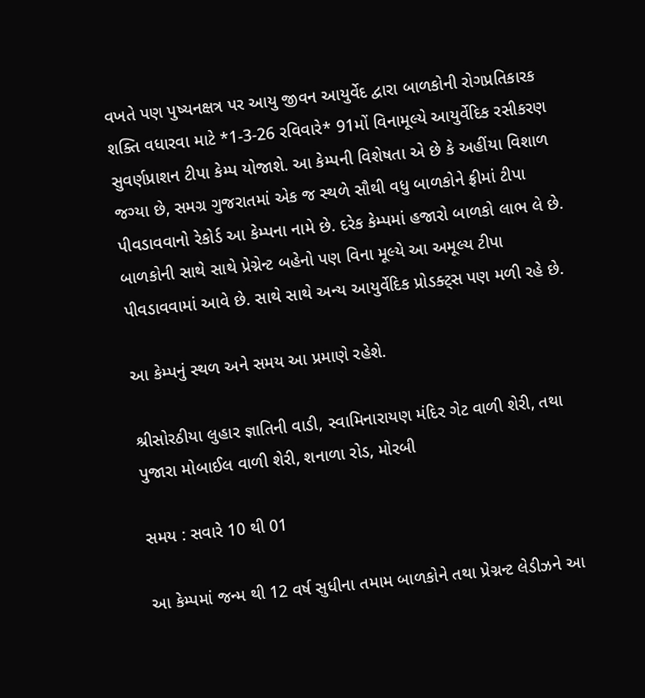વખતે પણ પુષ્યનક્ષત્ર પર આયુ જીવન આયુર્વેદ દ્વારા બાળકોની રોગપ્રતિકારક શક્તિ વધારવા માટે *1-3-26 રવિવારે* 91મોં વિનામૂલ્યે આયુર્વેદિક રસીકરણ સુવર્ણપ્રાશન ટીપા કેમ્પ યોજાશે. આ કેમ્પની વિશેષતા એ છે કે અહીંયા વિશાળ જગ્યા છે, સમગ્ર ગુજરાતમાં એક જ સ્થળે સૌથી વધુ બાળકોને ફ્રીમાં ટીપા પીવડાવવાનો રેકોર્ડ આ કેમ્પના નામે છે. દરેક કેમ્પમાં હજારો બાળકો લાભ લે છે. બાળકોની સાથે સાથે પ્રેગ્નેન્ટ બહેનો પણ વિના મૂલ્યે આ અમૂલ્ય ટીપા પીવડાવવામાં આવે છે. સાથે સાથે અન્ય આયુર્વેદિક પ્રોડક્ટ્સ પણ મળી રહે છે.

આ કેમ્પનું સ્થળ અને સમય આ પ્રમાણે રહેશે.

શ્રીસોરઠીયા લુહાર જ્ઞાતિની વાડી, સ્વામિનારાયણ મંદિર ગેટ વાળી શેરી, તથા પુજારા મોબાઈલ વાળી શેરી, શનાળા રોડ, મોરબી

સમય : સવારે 10 થી 01

આ કેમ્પમાં જન્મ થી 12 વર્ષ સુધીના તમામ બાળકોને તથા પ્રેગ્નન્ટ લેડીઝને આ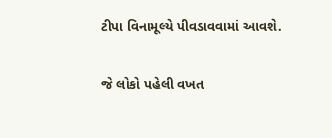ટીપા વિનામૂલ્યે પીવડાવવામાં આવશે.

જે લોકો પહેલી વખત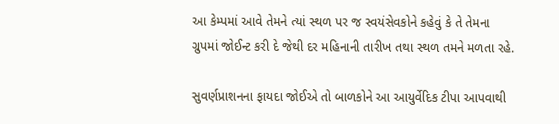આ કેમ્પમાં આવે તેમને ત્યાં સ્થળ પર જ સ્વયંસેવકોને કહેવું કે તે તેમના ગ્રુપમાં જોઈન્ટ કરી દે જેથી દર મહિનાની તારીખ તથા સ્થળ તમને મળતા રહે.

સુવર્ણપ્રાશનના ફાયદા જોઈએ તો બાળકોને આ આયુર્વેદિક ટીપા આપવાથી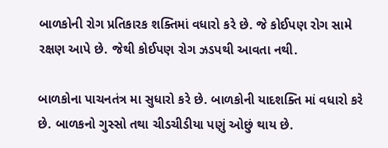બાળકોની રોગ પ્રતિકારક શક્તિમાં વધારો કરે છે. જે કોઈપણ રોગ સામે રક્ષણ આપે છે. જેથી કોઈપણ રોગ ઝડપથી આવતા નથી.

બાળકોના પાચનતંત્ર મા સુધારો કરે છે. બાળકોની યાદશક્તિ માં વધારો કરે છે. બાળકનો ગુસ્સો તથા ચીડચીડીયા પણું ઓછું થાય છે.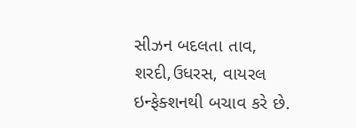સીઝન બદલતા તાવ, શરદી,ઉધરસ, વાયરલ ઇન્ફેક્શનથી બચાવ કરે છે.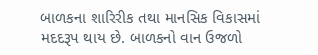બાળકના શારિરીક તથા માનસિક વિકાસમાં મદદરૂપ થાય છે. બાળકનો વાન ઉજળો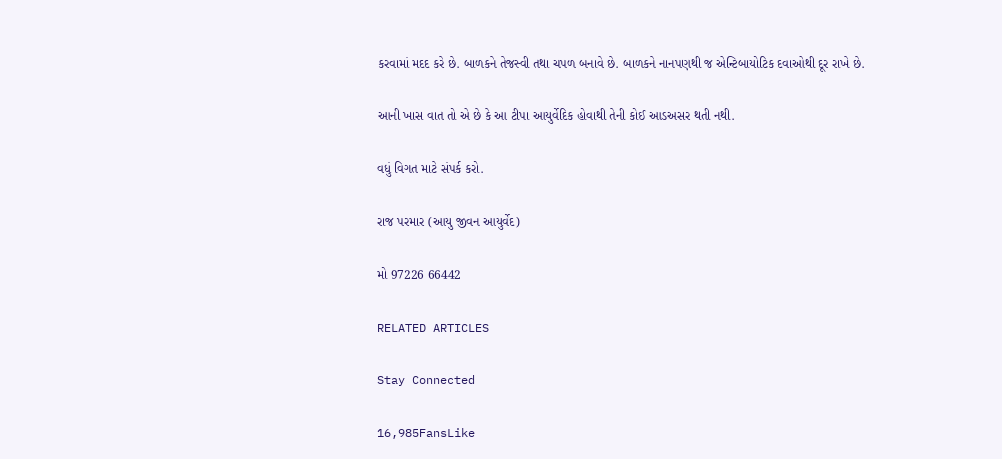કરવામાં મદદ કરે છે. બાળકને તેજસ્વી તથા ચપળ બનાવે છે. બાળકને નાનપણથી જ એન્ટિબાયોટિક દવાઓથી દૂર રાખે છે.

આની ખાસ વાત તો એ છે કે આ ટીપા આયુર્વેદિક હોવાથી તેની કોઈ આડઅસર થતી નથી.

વધું વિગત માટે સંપર્ક કરો.

રાજ પરમાર (આયુ જીવન આયુર્વેદ)

મો 97226 66442

RELATED ARTICLES

Stay Connected

16,985FansLike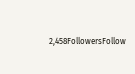2,458FollowersFollow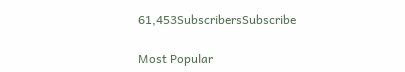61,453SubscribersSubscribe

Most Popular